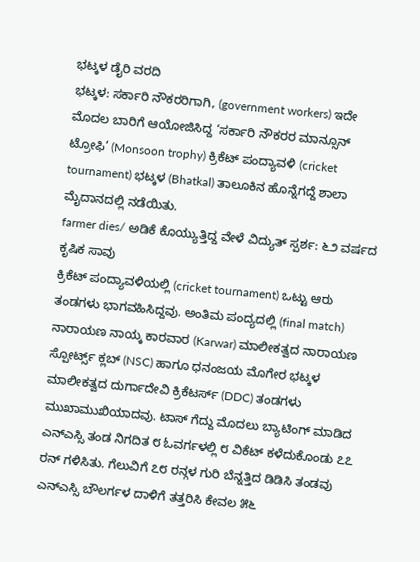ಭಟ್ಕಳ ಡೈರಿ ವರದಿ
ಭಟ್ಕಳ: ಸರ್ಕಾರಿ ನೌಕರರಿಗಾಗಿ, (government workers) ಇದೇ ಮೊದಲ ಬಾರಿಗೆ ಆಯೋಜಿಸಿದ್ದ ‘ಸರ್ಕಾರಿ ನೌಕರರ ಮಾನ್ಸೂನ್ ಟ್ರೋಫಿ’ (Monsoon trophy) ಕ್ರಿಕೆಟ್ ಪಂದ್ಯಾವಳಿ (cricket tournament) ಭಟ್ಕಳ (Bhatkal) ತಾಲೂಕಿನ ಹೊನ್ನೆಗದ್ದೆ ಶಾಲಾ ಮೈದಾನದಲ್ಲಿ ನಡೆಯಿತು.
farmer dies/ ಅಡಿಕೆ ಕೊಯ್ಯುತ್ತಿದ್ದ ವೇಳೆ ವಿದ್ಯುತ್ ಸ್ಪರ್ಶ: ೬೨ ವರ್ಷದ ಕೃಷಿಕ ಸಾವು
ಕ್ರಿಕೆಟ್ ಪಂದ್ಯಾವಳಿಯಲ್ಲಿ (cricket tournament) ಒಟ್ಟು ಆರು ತಂಡಗಳು ಭಾಗವಹಿಸಿದ್ದವು. ಅಂತಿಮ ಪಂದ್ಯದಲ್ಲಿ (final match) ನಾರಾಯಣ ನಾಯ್ಕ ಕಾರವಾರ (Karwar) ಮಾಲೀಕತ್ವದ ನಾರಾಯಣ ಸ್ಪೋರ್ಟ್ಸ್ ಕ್ಲಬ್ (NSC) ಹಾಗೂ ಧನಂಜಯ ಮೊಗೇರ ಭಟ್ಕಳ ಮಾಲೀಕತ್ವದ ದುರ್ಗಾದೇವಿ ಕ್ರಿಕೆಟರ್ಸ್ (DDC) ತಂಡಗಳು ಮುಖಾಮುಖಿಯಾದವು. ಟಾಸ್ ಗೆದ್ದು ಮೊದಲು ಬ್ಯಾಟಿಂಗ್ ಮಾಡಿದ ಎನ್ಎಸ್ಸಿ ತಂಡ ನಿಗದಿತ ೮ ಓವರ್ಗಳಲ್ಲಿ ೮ ವಿಕೆಟ್ ಕಳೆದುಕೊಂಡು ೭೭ ರನ್ ಗಳಿಸಿತು. ಗೆಲುವಿಗೆ ೭೮ ರನ್ಗಳ ಗುರಿ ಬೆನ್ನತ್ತಿದ ಡಿಡಿಸಿ ತಂಡವು ಎನ್ಎಸ್ಸಿ ಬೌಲರ್ಗಳ ದಾಳಿಗೆ ತತ್ತರಿಸಿ ಕೇವಲ ೫೬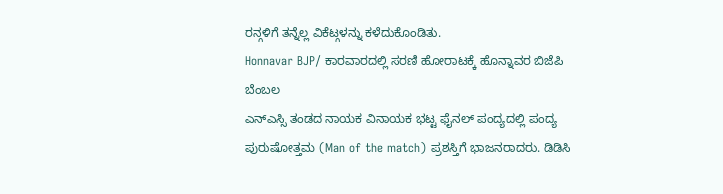ರನ್ಗಳಿಗೆ ತನ್ನೆಲ್ಲ ವಿಕೆಟ್ಗಳನ್ನು ಕಳೆದುಕೊಂಡಿತು.
Honnavar BJP/ ಕಾರವಾರದಲ್ಲಿ ಸರಣಿ ಹೋರಾಟಕ್ಕೆ ಹೊನ್ನಾವರ ಬಿಜೆಪಿ ಬೆಂಬಲ
ಎನ್ಎಸ್ಸಿ ತಂಡದ ನಾಯಕ ವಿನಾಯಕ ಭಟ್ಟ ಫೈನಲ್ ಪಂದ್ಯದಲ್ಲಿ ಪಂದ್ಯ ಪುರುಷೋತ್ತಮ (Man of the match) ಪ್ರಶಸ್ತಿಗೆ ಭಾಜನರಾದರು. ಡಿಡಿಸಿ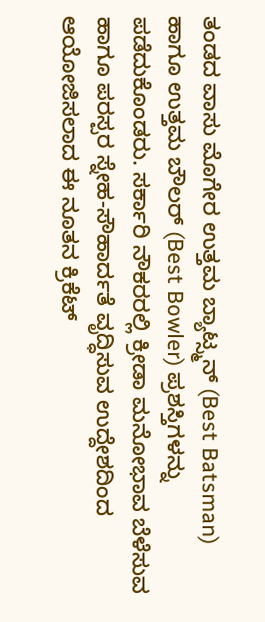ತಂಡದ ವಾಸು ಮೊಗೇರ ಉತ್ತಮ ಬ್ಯಾಟ್ಸ್ಮನ್ (Best Batsman) ಹಾಗೂ ಉತ್ತಮ ಬೌಲರ್ (Best Bowler) ಪ್ರಶಸ್ತಿಗಳನ್ನು ಪಡೆದುಕೊಂಡರು. ಸರ್ಕಾರಿ ನೌಕರರಲ್ಲಿ ಕ್ರೀಡಾ ಮನೋಭಾವ ಬೆಳೆಸುವ ಹಾಗೂ ಪರಸ್ಪರ ಸ್ನೇಹ-ಸೌಹಾರ್ದತೆ ವೃದ್ಧಿಸುವ ಉದ್ದೇಶದಿಂದ ಆಯೋಜಿಸಲಾದ ಈ ನೂತನ ಕ್ರಿಕೆಟ್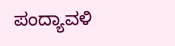ಪಂದ್ಯಾವಳಿ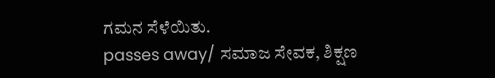ಗಮನ ಸೆಳೆಯಿತು.
passes away/ ಸಮಾಜ ಸೇವಕ, ಶಿಕ್ಷಣ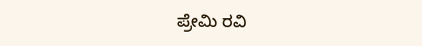ಪ್ರೇಮಿ ರವಿ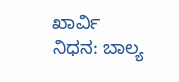ಖಾರ್ವಿ ನಿಧನ: ಬಾಲ್ಯ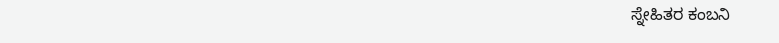ಸ್ನೇಹಿತರ ಕಂಬನಿ